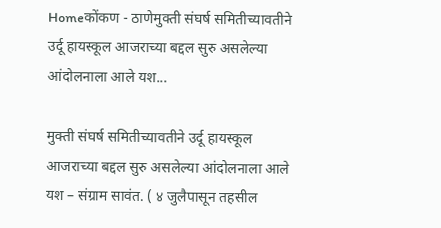Homeकोंकण - ठाणेमुक्ती संघर्ष समितीच्यावतीने उर्दू हायस्कूल आजराच्या बद्दल सुरु असलेल्या आंदोलनाला आले यश...

मुक्ती संघर्ष समितीच्यावतीने उर्दू हायस्कूल आजराच्या बद्दल सुरु असलेल्या आंदोलनाला आले यश – संग्राम सावंत. ( ४ जुलैपासून तहसील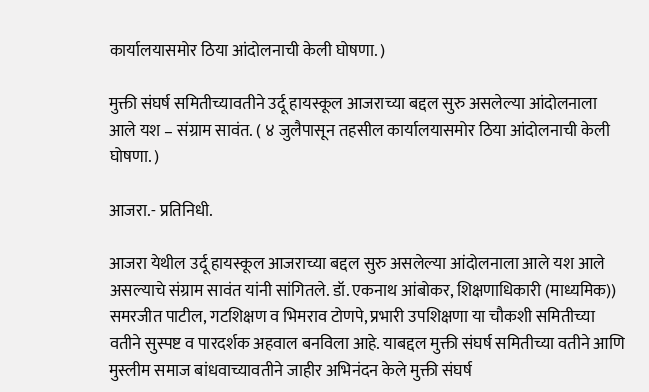कार्यालयासमोर ठिया आंदोलनाची केली घोषणा. )

मुक्ती संघर्ष समितीच्यावतीने उर्दू हायस्कूल आजराच्या बद्दल सुरु असलेल्या आंदोलनाला आले यश – संग्राम सावंत. ( ४ जुलैपासून तहसील कार्यालयासमोर ठिया आंदोलनाची केली घोषणा. )

आजरा.- प्रतिनिधी.

आजरा येथील उर्दू हायस्कूल आजराच्या बद्दल सुरु असलेल्या आंदोलनाला आले यश आले असल्याचे संग्राम सावंत यांनी सांगितले. डॉ. एकनाथ आंबोकर, शिक्षणाधिकारी (माध्यमिक)) समरजीत पाटील, गटशिक्षण व भिमराव टोणपे, प्रभारी उपशिक्षणा या चौकशी समितीच्या वतीने सुस्पष्ट व पारदर्शक अहवाल बनविला आहे. याबद्दल मुक्ती संघर्ष समितीच्या वतीने आणि मुस्लीम समाज बांधवाच्यावतीने जाहीर अभिनंदन केले मुक्ती संघर्ष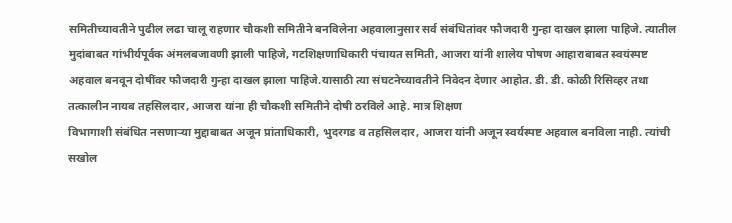समितीच्यावतीने पुढील लढा चालू राहणार चौकशी समितीने बनविलेना अहवालानुसार सर्व संबंधितांवर फौजदारी गुन्हा दाखल झाला पाहिजे. त्यातील मुदांबाबत गांभीर्यपूर्वक अंमलबजावणी झाली पाहिजे, गटशिक्षणाधिकारी पंचायत समिती, आजरा यांनी शालेय पोषण आहाराबाबत स्वयंस्पष्ट अहवाल बनवून दोषींवर फौजदारी गुन्हा दाखल झाला पाहिजे.यासाठी त्या संघटनेच्यावतीने निवेदन देणार आहोत. डी. डी. कोळी रिसिव्हर तथा तत्कालीन नायब तहसिलदार, आजरा यांना ही चौकशी समितीने दोषी ठरविले आहे. मात्र शिक्षण
विभागाशी संबंधित नसणाऱ्या मुद्दाबाबत अजून प्रांताधिकारी, भुदरगड व तहसिलदार, आजरा यांनी अजून स्वर्यस्पष्ट अहवाल बनविला नाही. त्यांची सखोल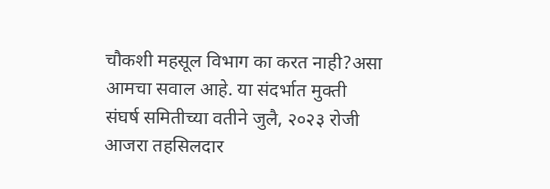चौकशी महसूल विभाग का करत नाही?असा आमचा सवाल आहे. या संदर्भात मुक्ती संघर्ष समितीच्या वतीने जुलै, २०२३ रोजी आजरा तहसिलदार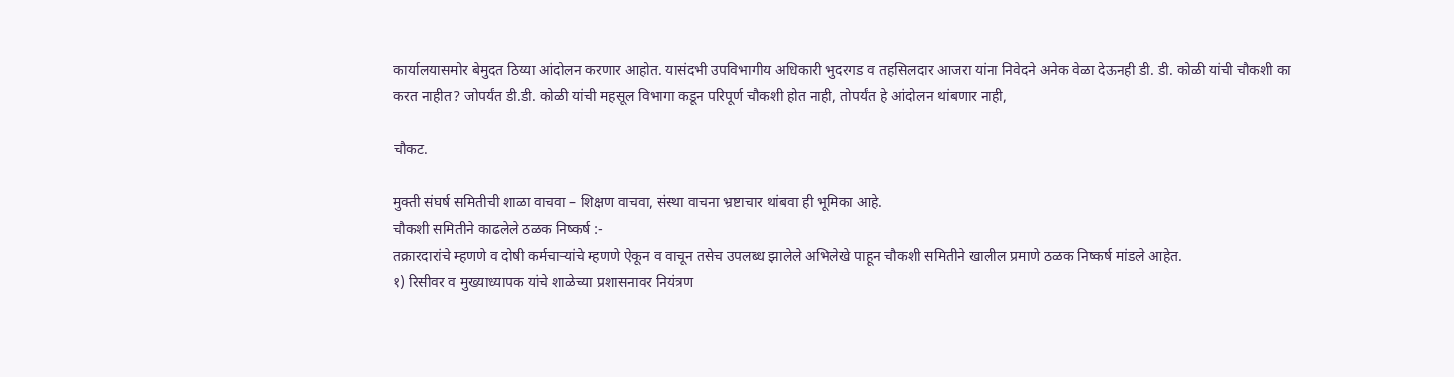कार्यालयासमोर बेमुदत ठिय्या आंदोलन करणार आहोत. यासंदभी उपविभागीय अधिकारी भुदरगड व तहसिलदार आजरा यांना निवेदने अनेक वेळा देऊनही डी. डी. कोळी यांची चौकशी का करत नाहीत? जोपर्यंत डी.डी. कोळी यांची महसूल विभागा कडून परिपूर्ण चौकशी होत नाही, तोपर्यंत हे आंदोलन थांबणार नाही,

चौकट.

मुक्ती संघर्ष समितीची शाळा वाचवा – शिक्षण वाचवा, संस्था वाचना भ्रष्टाचार थांबवा ही भूमिका आहे.
चौकशी समितीने काढलेले ठळक निष्कर्ष :-
तक्रारदारांचे म्हणणे व दोषी कर्मचाऱ्यांचे म्हणणे ऐकून व वाचून तसेच उपलब्ध झालेले अभिलेखे पाहून चौकशी समितीने खालील प्रमाणे ठळक निष्कर्ष मांडले आहेत.
१) रिसीवर व मुख्याध्यापक यांचे शाळेच्या प्रशासनावर नियंत्रण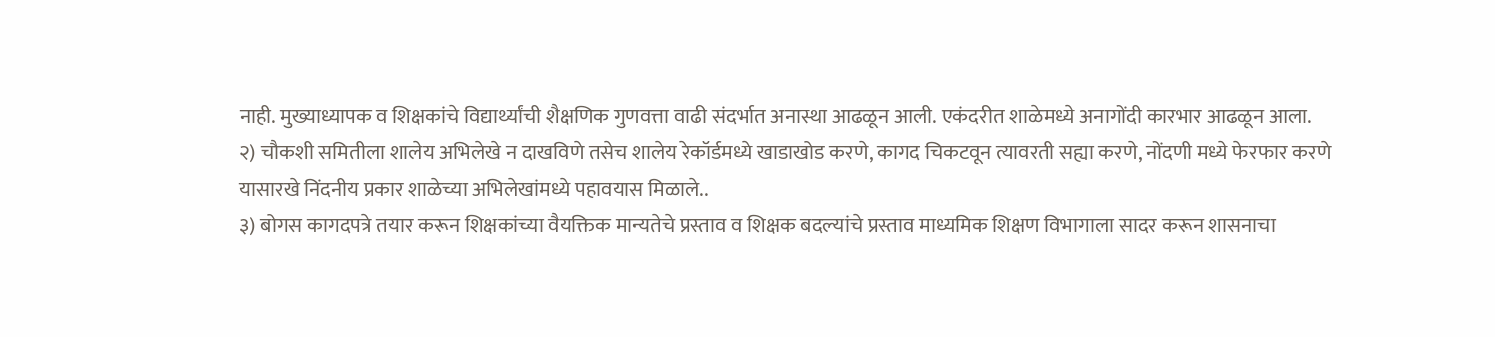नाही. मुख्याध्यापक व शिक्षकांचे विद्यार्थ्यांची शैक्षणिक गुणवत्ता वाढी संदर्भात अनास्था आढळून आली. एकंदरीत शाळेमध्ये अनागोंदी कारभार आढळून आला.
२) चौकशी समितीला शालेय अभिलेखे न दाखविणे तसेच शालेय रेकॉर्डमध्ये खाडाखोड करणे, कागद चिकटवून त्यावरती सह्या करणे, नोंदणी मध्ये फेरफार करणे यासारखे निंदनीय प्रकार शाळेच्या अभिलेखांमध्ये पहावयास मिळाले..
३) बोगस कागदपत्रे तयार करून शिक्षकांच्या वैयक्तिक मान्यतेचे प्रस्ताव व शिक्षक बदल्यांचे प्रस्ताव माध्यमिक शिक्षण विभागाला सादर करून शासनाचा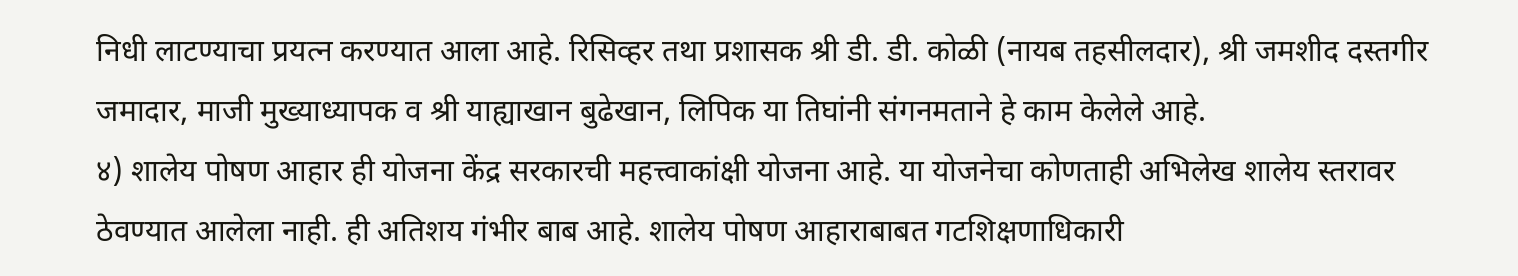निधी लाटण्याचा प्रयत्न करण्यात आला आहे. रिसिव्हर तथा प्रशासक श्री डी. डी. कोळी (नायब तहसीलदार), श्री जमशीद दस्तगीर जमादार, माजी मुख्याध्यापक व श्री याह्याखान बुढेखान, लिपिक या तिघांनी संगनमताने हे काम केलेले आहे.
४) शालेय पोषण आहार ही योजना केंद्र सरकारची महत्त्वाकांक्षी योजना आहे. या योजनेचा कोणताही अभिलेख शालेय स्तरावर ठेवण्यात आलेला नाही. ही अतिशय गंभीर बाब आहे. शालेय पोषण आहाराबाबत गटशिक्षणाधिकारी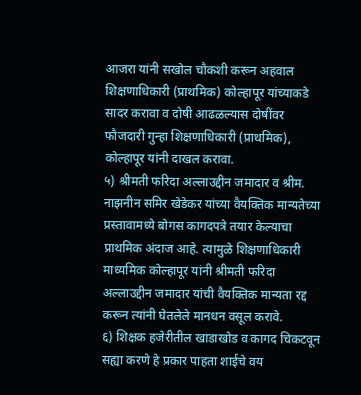आजरा यांनी सखोल चौकशी करून अहवाल शिक्षणाधिकारी (प्राथमिक) कोल्हापूर यांच्याकडे सादर करावा व दोषी आढळल्यास दोषींवर फौजदारी गुन्हा शिक्षणाधिकारी (प्राथमिक), कोल्हापूर यांनी दाखल करावा.
५) श्रीमती फरिदा अल्लाउद्दीन जमादार व श्रीम. नाझनीन समिर खेडेकर यांच्या वैयक्तिक मान्यतेच्या प्रस्तावामध्ये बोगस कागदपत्रे तयार केल्याचा प्राथमिक अंदाज आहे. त्यामुळे शिक्षणाधिकारी माध्यमिक कोल्हापूर यांनी श्रीमती फरिदा अल्लाउद्दीन जमादार यांची वैयक्तिक मान्यता रद्द करून त्यांनी घेतलेले मानधन वसूल करावे.
६) शिक्षक हजेरीतील खाडाखोड व कागद चिकटवून सह्या करणे हे प्रकार पाहता शाईचे वय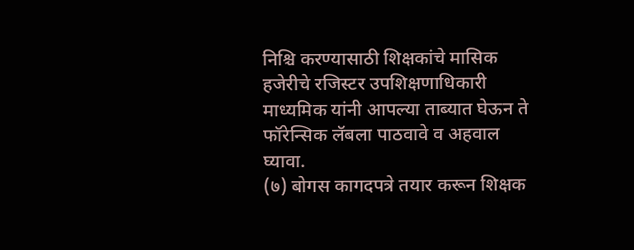निश्चि करण्यासाठी शिक्षकांचे मासिक हजेरीचे रजिस्टर उपशिक्षणाधिकारी माध्यमिक यांनी आपल्या ताब्यात घेऊन ते फॉरेन्सिक लॅबला पाठवावे व अहवाल घ्यावा.
(७) बोगस कागदपत्रे तयार करून शिक्षक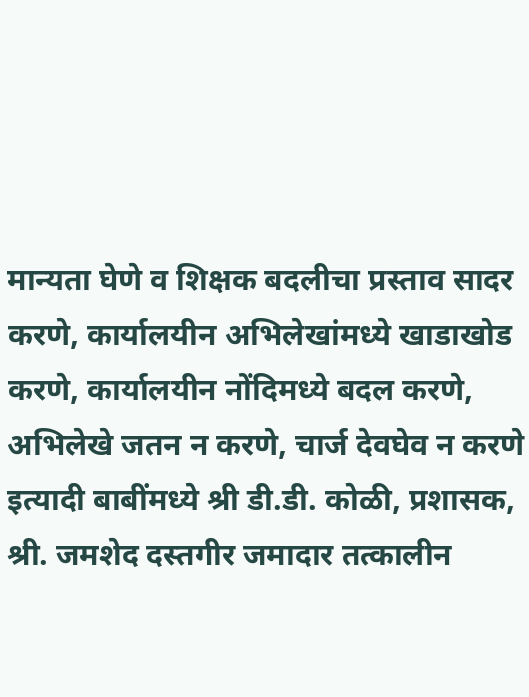मान्यता घेणे व शिक्षक बदलीचा प्रस्ताव सादर करणे, कार्यालयीन अभिलेखांमध्ये खाडाखोड करणे, कार्यालयीन नोंदिमध्ये बदल करणे, अभिलेखे जतन न करणे, चार्ज देवघेव न करणे इत्यादी बाबींमध्ये श्री डी.डी. कोळी, प्रशासक, श्री. जमशेद दस्तगीर जमादार तत्कालीन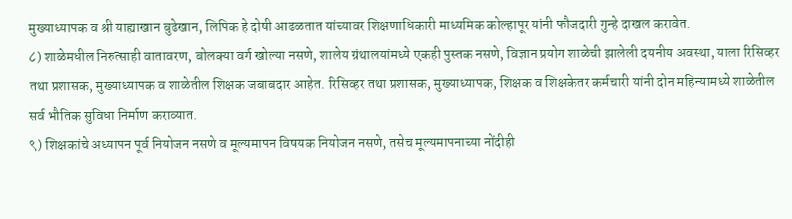मुख्याध्यापक व श्री याह्याखान बुढेखान, लिपिक हे दोषी आढळतात यांच्यावर शिक्षणाधिकारी माध्यमिक कोल्हापूर यांनी फौजदारी गुन्हे दाखल करावेत.
८) शाळेमधील निरुत्साही वातावरण, बोलक्या वर्ग खोल्या नसणे, शालेय ग्रंथालयांमध्ये एकही पुस्तक नसणे, विज्ञान प्रयोग शाळेची झालेली दयनीय अवस्था, याला रिसिव्हर तथा प्रशासक, मुख्याध्यापक व शाळेतील शिक्षक जबाबदार आहेत. रिसिव्हर तथा प्रशासक, मुख्याध्यापक, शिक्षक व शिक्षकेतर कर्मचारी यांनी दोन महिन्यामध्ये शाळेतील सर्व भौतिक सुविधा निर्माण कराव्यात.
९) शिक्षकांचे अध्यापन पूर्व नियोजन नसणे व मूल्यमापन विषयक नियोजन नसणे, तसेच मूल्यमापनाच्या नोंदीही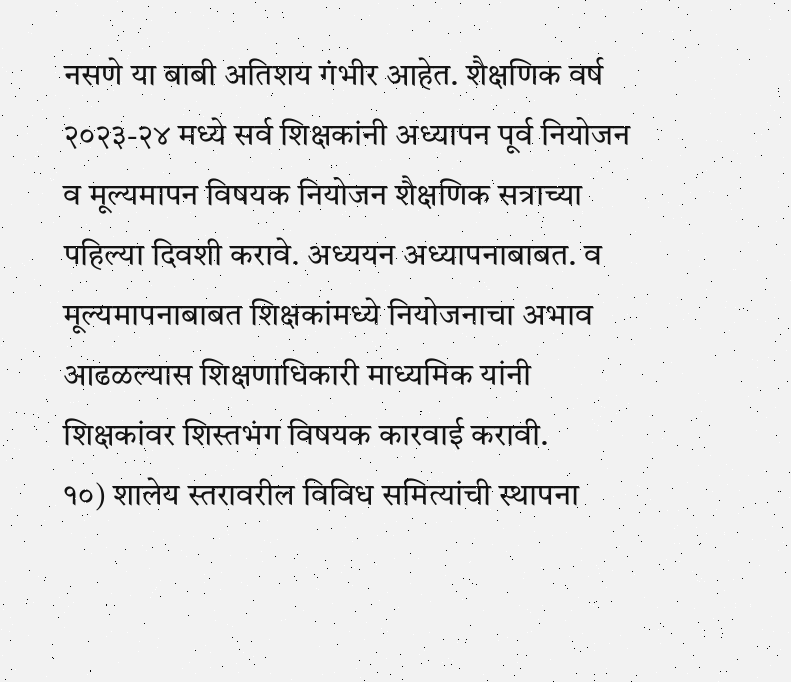नसणे या बाबी अतिशय गंभीर आहेत. शैक्षणिक वर्ष २०२३-२४ मध्ये सर्व शिक्षकांनी अध्यापन पूर्व नियोजन व मूल्यमापन विषयक नियोजन शैक्षणिक सत्राच्या पहिल्या दिवशी करावे. अध्ययन अध्यापनाबाबत. व मूल्यमापनाबाबत शिक्षकांमध्ये नियोजनाचा अभाव आढळल्यास शिक्षणाधिकारी माध्यमिक यांनी शिक्षकांवर शिस्तभंग विषयक कारवाई करावी.
१०) शालेय स्तरावरील विविध समित्यांची स्थापना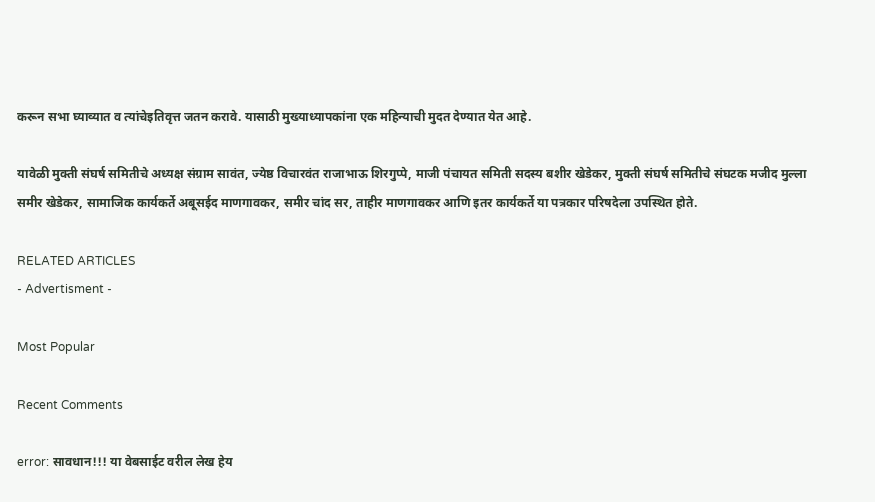करून सभा घ्याव्यात व त्यांचेइतिवृत्त जतन करावे. यासाठी मुख्याध्यापकांना एक महिन्याची मुदत देण्यात येत आहे.

यावेळी मुक्ती संघर्ष समितीचे अध्यक्ष संग्राम सावंत, ज्येष्ठ विचारवंत राजाभाऊ शिरगुप्पे, माजी पंचायत समिती सदस्य बशीर खेडेकर, मुक्ती संघर्ष समितीचे संघटक मजीद मुल्ला समीर खेडेकर, सामाजिक कार्यकर्ते अबूसईद माणगावकर, समीर चांद सर, ताहीर माणगावकर आणि इतर कार्यकर्ते या पत्रकार परिषदेला उपस्थित होते.

RELATED ARTICLES
- Advertisment -

Most Popular

Recent Comments

error: सावधान!!! या वेबसाईट वरील लेख हेय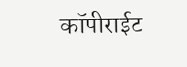कॉपीराईट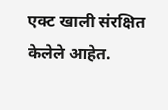एक्ट खाली संरक्षित केलेले आहेत.